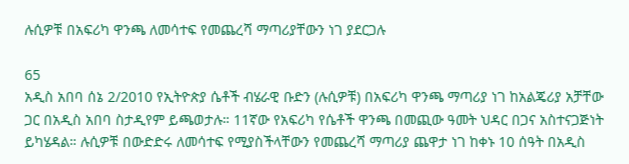ሉሲዎቹ በአፍሪካ ዋንጫ ለመሳተፍ የመጨረሻ ማጣሪያቸውን ነገ ያደርጋሉ

65
አዲስ አበባ ሰኔ 2/2010 የኢትዮጵያ ሴቶች ብሄራዊ ቡድን (ሉሲዎቹ) በአፍሪካ ዋንጫ ማጣሪያ ነገ ከአልጄሪያ አቻቸው ጋር በአዲስ አበባ ስታዲየም ይጫወታሉ። 11ኛው የአፍሪካ የሴቶች ዋንጫ በመጪው ዓመት ህዳር በጋና አስተናጋጅነት ይካሄዳል። ሉሲዎቹ በውድድሩ ለመሳተፍ የሚያስችላቸውን የመጨረሻ ማጣሪያ ጨዋታ ነገ ከቀኑ 10 ሰዓት በአዲስ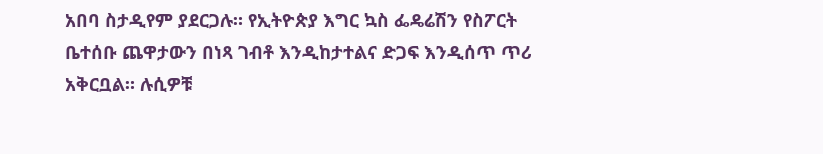አበባ ስታዲየም ያደርጋሉ። የኢትዮጵያ እግር ኳስ ፌዴሬሽን የስፖርት ቤተሰቡ ጨዋታውን በነጻ ገብቶ እንዲከታተልና ድጋፍ እንዲሰጥ ጥሪ አቅርቧል። ሉሲዎቹ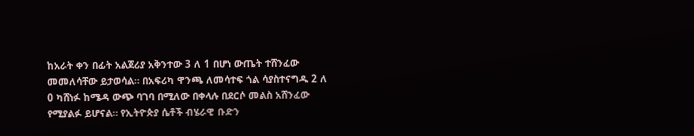ከአራት ቀን በፊት አልጀሪያ አቅንተው 3 ለ 1 በሆነ ውጤት ተሸንፈው መመለሳቸው ይታወሳል። በአፍሪካ ዋንጫ ለመሳተፍ ጎል ሳያስተናግዱ 2 ለ 0 ካሸነፉ ከሜዳ ውጭ ባገባ በሚለው በቀላሉ በደርሶ መልስ አሸንፈው የሚያልፉ ይሆናል። የኢትዮጵያ ሴቶች ብሄራዊ ቡድን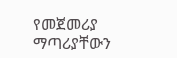የመጀመሪያ ማጣሪያቸውን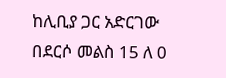ከሊቢያ ጋር አድርገው በደርሶ መልስ 15 ለ 0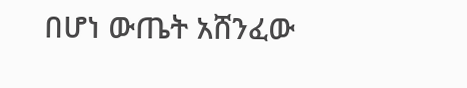በሆነ ውጤት አሸንፈው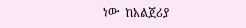ነው  ከአልጀሪያ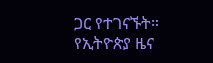ጋር የተገናኙት።
የኢትዮጵያ ዜና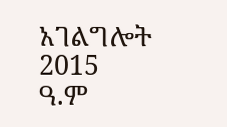አገልግሎት
2015
ዓ.ም